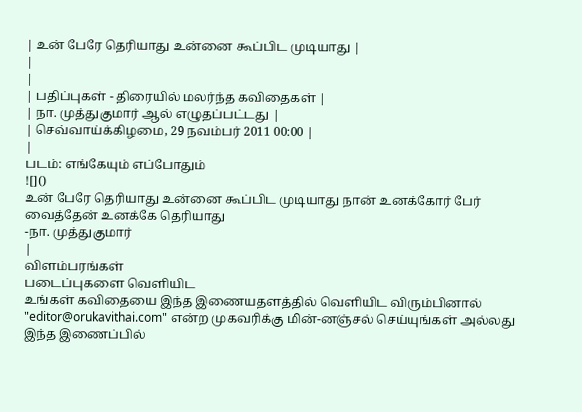| உன் பேரே தெரியாது உன்னை கூப்பிட முடியாது |
|
|
| பதிப்புகள் - திரையில் மலர்ந்த கவிதைகள் |
| நா. முத்துகுமார் ஆல் எழுதப்பட்டது |
| செவ்வாய்க்கிழமை, 29 நவம்பர் 2011 00:00 |
|
படம்: எங்கேயும் எப்போதும்
![]()
உன் பேரே தெரியாது உன்னை கூப்பிட முடியாது நான் உனக்கோர் பேர் வைத்தேன் உனக்கே தெரியாது
-நா. முத்துகுமார்
|
விளம்பரங்கள்
படைப்புகளை வெளியிட
உங்கள் கவிதையை இந்த இணையதளத்தில் வெளியிட விரும்பினால் "editor@orukavithai.com" என்ற முகவரிக்கு மின்-னஞ்சல் செய்யுங்கள் அல்லது இந்த இணைப்பில்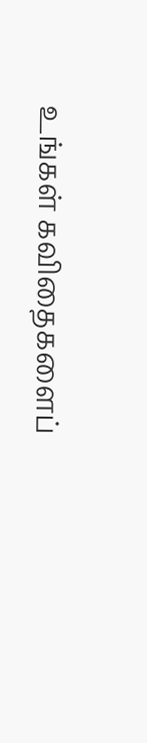உங்கள் கவிதைகளைப்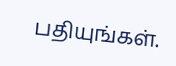பதியுங்கள்.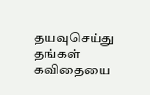தயவுசெய்து தங்கள் கவிதையை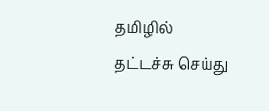தமிழில் தட்டச்சு செய்து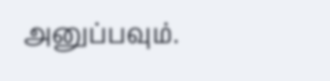அனுப்பவும்.